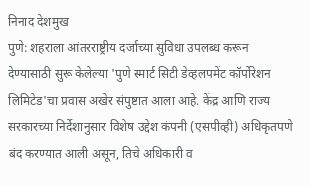निनाद देशमुख
पुणे: शहराला आंतरराष्ट्रीय दर्जाच्या सुविधा उपलब्ध करून देण्यासाठी सुरू केलेल्या 'पुणे स्मार्ट सिटी डेव्हलपमेंट कॉर्पोरेशन लिमिटेड'चा प्रवास अखेर संपुष्टात आला आहे. केंद्र आणि राज्य सरकारच्या निर्देशानुसार विशेष उद्देश कंपनी (एसपीव्ही) अधिकृतपणे बंद करण्यात आली असून, तिचे अधिकारी व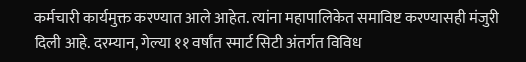कर्मचारी कार्यमुक्त करण्यात आले आहेत. त्यांना महापालिकेत समाविष्ट करण्यासही मंजुरी दिली आहे. दरम्यान, गेल्या ११ वर्षांत स्मार्ट सिटी अंतर्गत विविध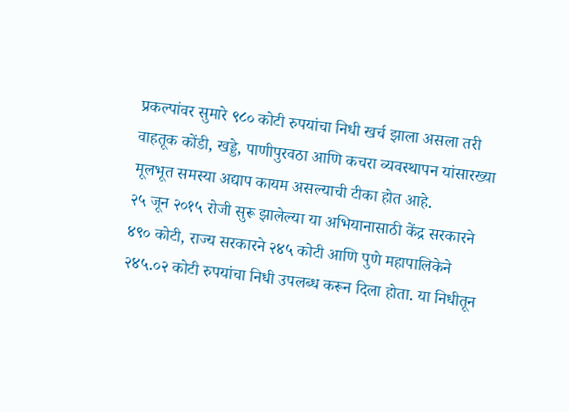प्रकल्पांवर सुमारे ९८० कोटी रुपयांचा निधी खर्च झाला असला तरी वाहतूक कोंडी, खड्डे, पाणीपुरवठा आणि कचरा व्यवस्थापन यांसारख्या मूलभूत समस्या अद्याप कायम असल्याची टीका होत आहे.
२५ जून २०१५ रोजी सुरू झालेल्या या अभियानासाठी केंद्र सरकारने ४९० कोटी, राज्य सरकारने २४५ कोटी आणि पुणे महापालिकेने २४५.०२ कोटी रुपयांचा निधी उपलब्ध करून दिला होता. या निधीतून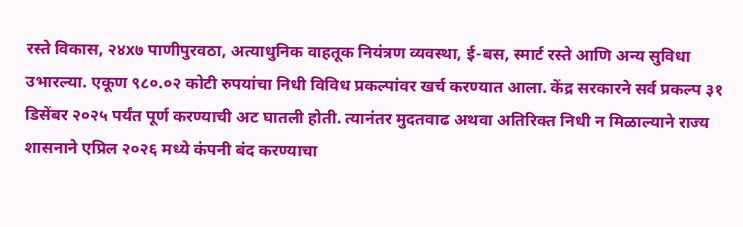रस्ते विकास, २४x७ पाणीपुरवठा, अत्याधुनिक वाहतूक नियंत्रण व्यवस्था, ई-बस, स्मार्ट रस्ते आणि अन्य सुविधा उभारल्या. एकूण ९८०.०२ कोटी रुपयांचा निधी विविध प्रकल्पांवर खर्च करण्यात आला. केंद्र सरकारने सर्व प्रकल्प ३१ डिसेंबर २०२५ पर्यंत पूर्ण करण्याची अट घातली होती. त्यानंतर मुदतवाढ अथवा अतिरिक्त निधी न मिळाल्याने राज्य शासनाने एप्रिल २०२६ मध्ये कंपनी बंद करण्याचा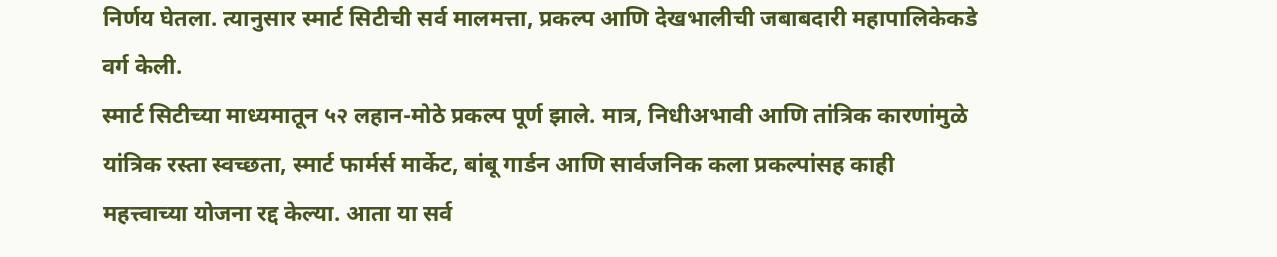निर्णय घेतला. त्यानुसार स्मार्ट सिटीची सर्व मालमत्ता, प्रकल्प आणि देखभालीची जबाबदारी महापालिकेकडे वर्ग केली.
स्मार्ट सिटीच्या माध्यमातून ५२ लहान-मोठे प्रकल्प पूर्ण झाले. मात्र, निधीअभावी आणि तांत्रिक कारणांमुळे यांत्रिक रस्ता स्वच्छता, स्मार्ट फार्मर्स मार्केट, बांबू गार्डन आणि सार्वजनिक कला प्रकल्पांसह काही महत्त्वाच्या योजना रद्द केल्या. आता या सर्व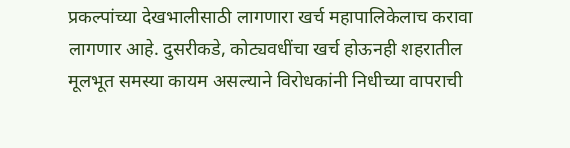प्रकल्पांच्या देखभालीसाठी लागणारा खर्च महापालिकेलाच करावा लागणार आहे. दुसरीकडे, कोट्यवधींचा खर्च होऊनही शहरातील मूलभूत समस्या कायम असल्याने विरोधकांनी निधीच्या वापराची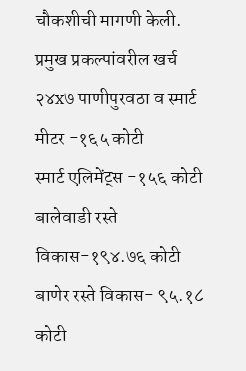चौकशीची मागणी केली.
प्रमुख प्रकल्पांवरील खर्च
२४x७ पाणीपुरवठा व स्मार्ट मीटर -१६५ कोटी
स्मार्ट एलिमेंट्स -१५६ कोटी
बालेवाडी रस्ते विकास-१९४.७६ कोटी
बाणेर रस्ते विकास- ९५.१८ कोटी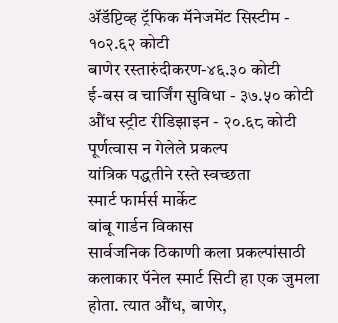ॲडॅप्टिव्ह ट्रॅफिक मॅनेजमेंट सिस्टीम - १०२.६२ कोटी
बाणेर रस्तारुंदीकरण-४६.३० कोटी
ई-बस व चार्जिंग सुविधा - ३७.५० कोटी
औंध स्ट्रीट रीडिझाइन - २०.६८ कोटी
पूर्णत्वास न गेलेले प्रकल्प
यांत्रिक पद्धतीने रस्ते स्वच्छता
स्मार्ट फार्मर्स मार्केट
बांबू गार्डन विकास
सार्वजनिक ठिकाणी कला प्रकल्पांसाठी कलाकार पॅनेल स्मार्ट सिटी हा एक जुमला होता. त्यात औंध, बाणेर,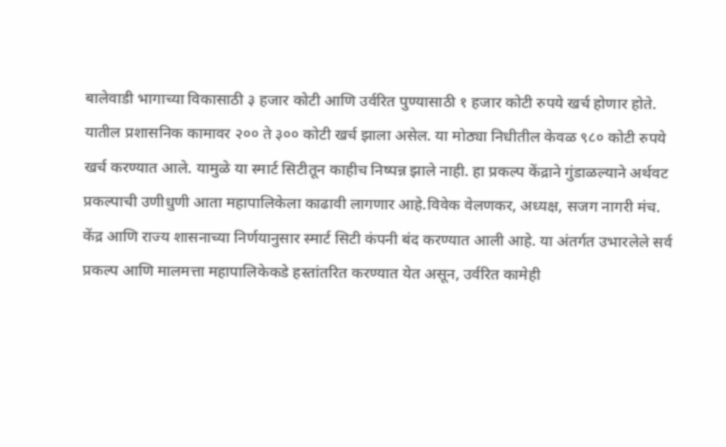बालेवाडी भागाच्या विकासाठी ३ हजार कोटी आणि उर्वरित पुण्यासाठी १ हजार कोटी रुपये खर्च होणार होते. यातील प्रशासनिक कामावर २०० ते ३०० कोटी खर्च झाला असेल. या मोठ्या निधीतील केवळ ९८० कोटी रुपये खर्च करण्यात आले. यामुळे या स्मार्ट सिटीतून काहीच निष्पन्न झाले नाही. हा प्रकल्प केंद्राने गुंडाळल्याने अर्थवट प्रकल्पाची उणीधुणी आता महापालिकेला काढावी लागणार आहे.विवेक वेलणकर, अध्यक्ष, सजग नागरी मंच.
केंद्र आणि राज्य शासनाच्या निर्णयानुसार स्मार्ट सिटी कंपनी बंद करण्यात आली आहे. या अंतर्गत उभारलेले सर्व प्रकल्प आणि मालमत्ता महापालिकेकडे हस्तांतरित करण्यात येत असून, उर्वरित कामेही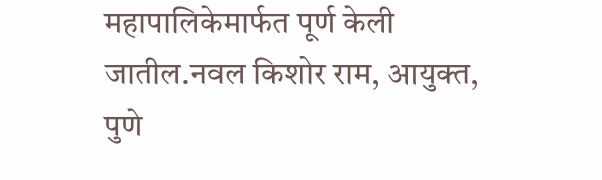महापालिकेमार्फत पूर्ण केली जातील.नवल किशोर राम, आयुक्त, पुणे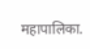महापालिका.